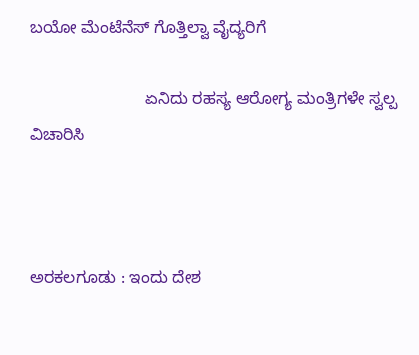ಬಯೋ ಮೆಂಟೆನೆಸ್ ಗೊತ್ತಿಲ್ವಾ ವೈದ್ಯರಿಗೆ

                         ಏನಿದು ರಹಸ್ಯ ಆರೋಗ್ಯ ಮಂತ್ರಿಗಳೇ ಸ್ವಲ್ಪ ವಿಚಾರಿಸಿ



ಅರಕಲಗೂಡು : ಇಂದು ದೇಶ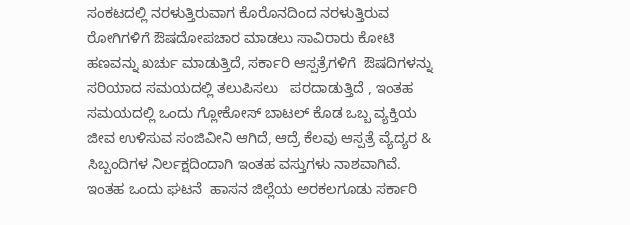ಸಂಕಟದಲ್ಲಿ ನರಳುತ್ತಿರುವಾಗ ಕೊರೊನದಿಂದ ನರಳುತ್ತಿರುವ ರೋಗಿಗಳಿಗೆ ಔಷದೋಪಚಾರ ಮಾಡಲು ಸಾವಿರಾರು ಕೋಟಿ ಹಣವನ್ನು ಖರ್ಚು ಮಾಡುತ್ತಿದೆ, ಸರ್ಕಾರಿ ಆಸ್ಪತ್ರೆಗಳಿಗೆ  ಔಷದಿಗಳನ್ನು ಸರಿಯಾದ ಸಮಯದಲ್ಲಿ ತಲುಪಿಸಲು   ಪರದಾಡುತ್ತಿದೆ , ಇಂತಹ ಸಮಯದಲ್ಲಿ ಒಂದು ಗ್ಲೋಕೋಸ್ ಬಾಟಲ್ ಕೊಡ ಒಬ್ಬ ವ್ಯಕ್ತಿಯ ಜೀವ ಉಳಿಸುವ ಸಂಜಿವೀನಿ ಆಗಿದೆ, ಆದ್ರೆ ಕೆಲವು ಆಸ್ಪತ್ರೆ ವ್ಯೆದ್ಯರ & ಸಿಬ್ಬಂದಿಗಳ ನಿರ್ಲಕ್ಷದಿಂದಾಗಿ ಇಂತಹ ವಸ್ತುಗಳು ನಾಶವಾಗಿವೆ. ಇಂತಹ ಒಂದು ಘಟನೆ  ಹಾಸನ ಜಿಲ್ಲೆಯ ಅರಕಲಗೂಡು ಸರ್ಕಾರಿ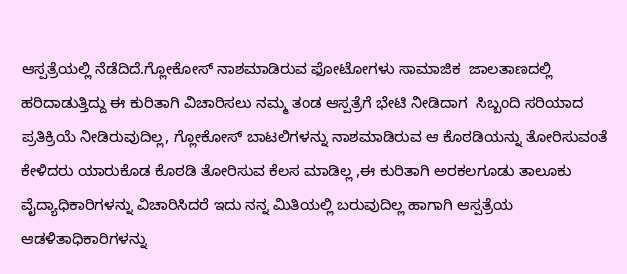ಆಸ್ಪತ್ರೆಯಲ್ಲಿ ನೆಡೆದಿದೆ.ಗ್ಲೋಕೋಸ್ ನಾಶಮಾಡಿರುವ ಫೋಟೋಗಳು ಸಾಮಾಜಿಕ  ಜಾಲತಾಣದಲ್ಲಿ ಹರಿದಾಡುತ್ತಿದ್ದು ಈ ಕುರಿತಾಗಿ ವಿಚಾರಿಸಲು ನಮ್ಮ ತಂಡ ಆಸ್ಪತ್ರೆಗೆ ಭೇಟಿ ನೀಡಿದಾಗ  ಸಿಬ್ಬಂದಿ ಸರಿಯಾದ ಪ್ರತಿಕ್ರಿಯೆ ನೀಡಿರುವುದಿಲ್ಲ, ಗ್ಲೋಕೋಸ್ ಬಾಟಲಿಗಳನ್ನು ನಾಶಮಾಡಿರುವ ಆ ಕೊಠಡಿಯನ್ನು ತೋರಿಸುವಂತೆ ಕೇಳಿದರು ಯಾರುಕೊಡ ಕೊಠಡಿ ತೋರಿಸುವ ಕೆಲಸ ಮಾಡಿಲ್ಲ ,ಈ ಕುರಿತಾಗಿ ಅರಕಲಗೂಡು ತಾಲೂಕು ವೈದ್ಯಾಧಿಕಾರಿಗಳನ್ನು ವಿಚಾರಿಸಿದರೆ ಇದು ನನ್ನ ಮಿತಿಯಲ್ಲಿ ಬರುವುದಿಲ್ಲ ಹಾಗಾಗಿ ಆಸ್ಪತ್ರೆಯ ಆಡಳಿತಾಧಿಕಾರಿಗಳನ್ನು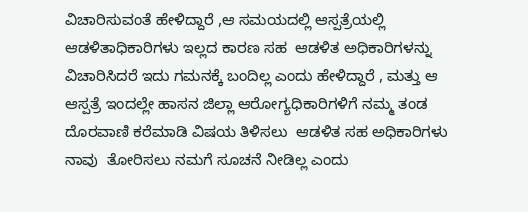ವಿಚಾರಿಸುವಂತೆ ಹೇಳಿದ್ದಾರೆ ,ಆ ಸಮಯದಲ್ಲಿ ಆಸ್ಪತ್ರೆಯಲ್ಲಿ ಆಡಳಿತಾಧಿಕಾರಿಗಳು ಇಲ್ಲದ ಕಾರಣ ಸಹ  ಆಡಳಿತ ಅಧಿಕಾರಿಗಳನ್ನು ವಿಚಾರಿಸಿದರೆ ಇದು ಗಮನಕ್ಕೆ ಬಂದಿಲ್ಲ ಎಂದು ಹೇಳಿದ್ದಾರೆ , ಮತ್ತು ಆ ಆಸ್ಪತ್ರೆ ಇಂದಲ್ಲೇ ಹಾಸನ ಜಿಲ್ಲಾ ಆರೋಗ್ಯಧಿಕಾರಿಗಳಿಗೆ ನಮ್ಮ ತಂಡ ದೊರವಾಣಿ ಕರೆಮಾಡಿ ವಿಷಯ ತಿಳಿಸಲು  ಆಡಳಿತ ಸಹ ಅಧಿಕಾರಿಗಳು ನಾವು  ತೋರಿಸಲು ನಮಗೆ ಸೂಚನೆ ನೀಡಿಲ್ಲ ಎಂದು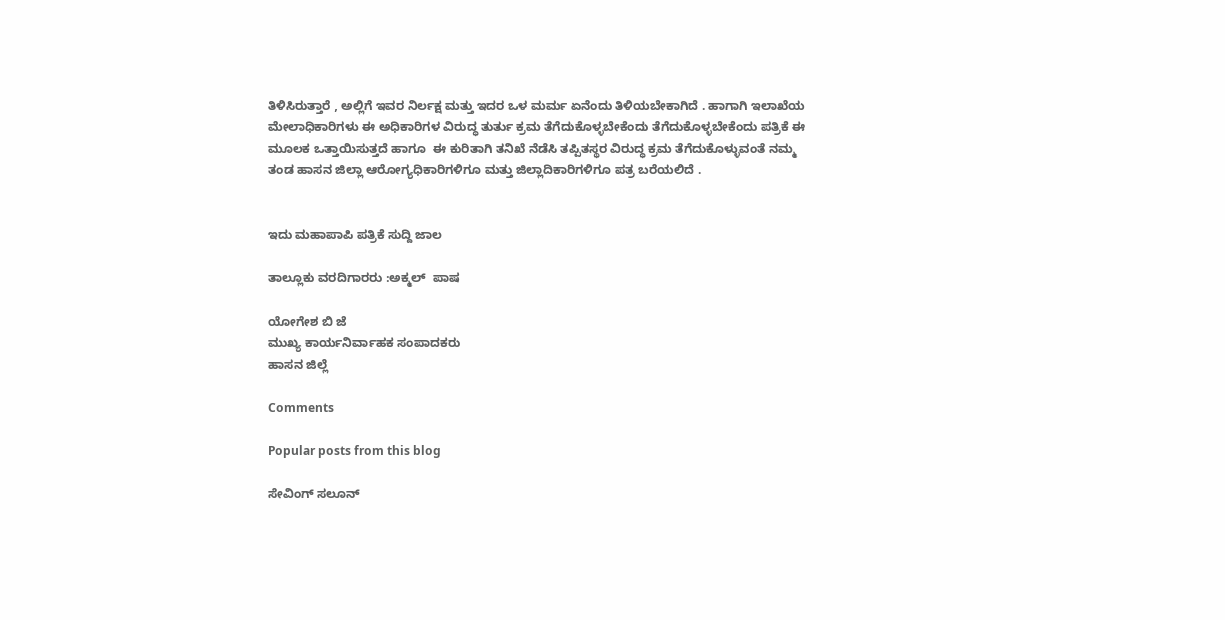ತಿಳಿಸಿರುತ್ತಾರೆ , ಅಲ್ಲಿಗೆ ಇವರ ನಿರ್ಲಕ್ಷ ಮತ್ತು ಇದರ ಒಳ ಮರ್ಮ ಏನೆಂದು ತಿಳಿಯಬೇಕಾಗಿದೆ . ಹಾಗಾಗಿ ಇಲಾಖೆಯ ಮೇಲಾಧಿಕಾರಿಗಳು ಈ ಅಧಿಕಾರಿಗಳ ವಿರುದ್ಧ ತುರ್ತು ಕ್ರಮ ತೆಗೆದುಕೊಳ್ಳಬೇಕೆಂದು ತೆಗೆದುಕೊಳ್ಳಬೇಕೆಂದು ಪತ್ರಿಕೆ ಈ ಮೂಲಕ ಒತ್ತಾಯಿಸುತ್ತದೆ ಹಾಗೂ  ಈ ಕುರಿತಾಗಿ ತನಿಖೆ ನೆಡೆಸಿ ತಪ್ಪಿತಸ್ಥರ ವಿರುದ್ಧ ಕ್ರಮ ತೆಗೆದುಕೊಳ್ಳುವಂತೆ ನಮ್ಮ ತಂಡ ಹಾಸನ ಜಿಲ್ಲಾ ಆರೋಗ್ಯಧಿಕಾರಿಗಳಿಗೂ ಮತ್ತು ಜಿಲ್ಲಾದಿಕಾರಿಗಳಿಗೂ ಪತ್ರ ಬರೆಯಲಿದೆ .


ಇದು ಮಹಾಪಾಪಿ ಪತ್ರಿಕೆ ಸುದ್ದಿ ಜಾಲ

ತಾಲ್ಲೂಕು ವರದಿಗಾರರು :ಅಕ್ಮಲ್  ಪಾಷ

ಯೋಗೇಶ ಬಿ ಜೆ
ಮುಖ್ಯ ಕಾರ್ಯನಿರ್ವಾಹಕ ಸಂಪಾದಕರು
ಹಾಸನ ಜಿಲ್ಲೆ

Comments

Popular posts from this blog

ಸೇವಿಂಗ್ ಸಲೂನ್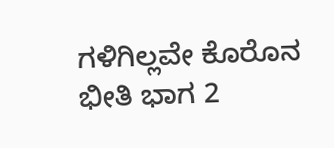ಗಳಿಗಿಲ್ಲವೇ ಕೊರೊನ ಭೀತಿ ಭಾಗ 2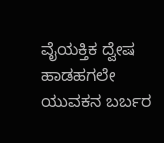ವೈಯಕ್ತಿಕ ದ್ವೇಷ ಹಾಡಹಗಲೇ ಯುವಕನ ಬರ್ಬರ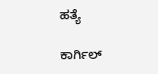ಹತ್ಯೆ

ಕಾರ್ಗಿಲ್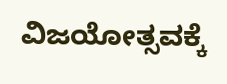ವಿಜಯೋತ್ಸವಕ್ಕೆ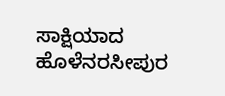ಸಾಕ್ಷಿಯಾದ ಹೊಳೆನರಸೀಪುರ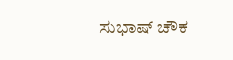ಸುಭಾಷ್ ಚೌಕ